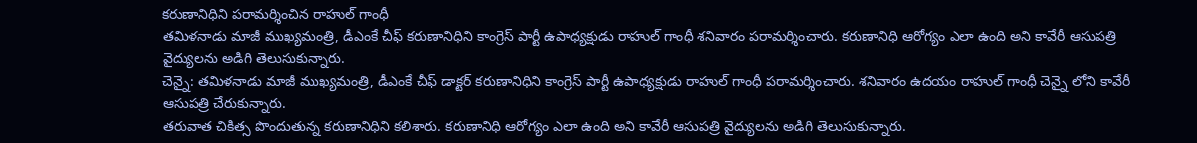కరుణానిధిని పరామర్శించిన రాహుల్ గాంధీ
తమిళనాడు మాజీ ముఖ్యమంత్రి, డీఎంకే చీఫ్ కరుణానిధిని కాంగ్రెస్ పార్టీ ఉపాధ్యక్షుడు రాహుల్ గాంధీ శనివారం పరామర్శించారు. కరుణానిధి ఆరోగ్యం ఎలా ఉంది అని కావేరీ ఆసుపత్రి వైద్యులను అడిగి తెలుసుకున్నారు.
చెన్నై: తమిళనాడు మాజీ ముఖ్యమంత్రి, డీఎంకే చీఫ్ డాక్టర్ కరుణానిధిని కాంగ్రెస్ పార్టీ ఉపాధ్యక్షుడు రాహుల్ గాంధీ పరామర్శించారు. శనివారం ఉదయం రాహుల్ గాంధీ చెన్నై లోని కావేరీ ఆసుపత్రి చేరుకున్నారు.
తరువాత చికిత్స పొందుతున్న కరుణానిధిని కలిశారు. కరుణానిధి ఆరోగ్యం ఎలా ఉంది అని కావేరీ ఆసుపత్రి వైద్యులను అడిగి తెలుసుకున్నారు.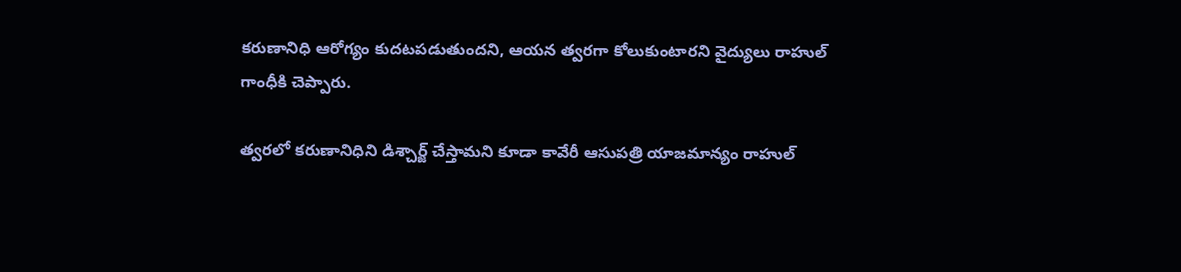కరుణానిధి ఆరోగ్యం కుదటపడుతుందని, ఆయన త్వరగా కోలుకుంటారని వైద్యులు రాహుల్ గాంధీకి చెప్పారు.

త్వరలో కరుణానిధిని డిశ్చార్జ్ చేస్తామని కూడా కావేరీ ఆసుపత్రి యాజమాన్యం రాహుల్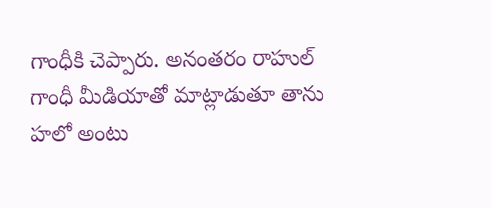గాంధీకి చెప్పారు. అనంతరం రాహుల్ గాంధీ మీడియాతో మాట్లాడుతూ తాను హలో అంటు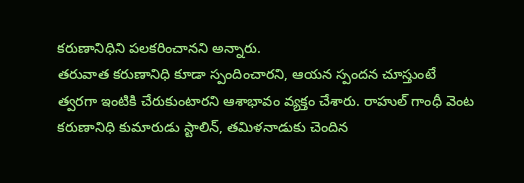కరుణానిధిని పలకరించానని అన్నారు.
తరువాత కరుణానిధి కూడా స్పందించారని, ఆయన స్పందన చూస్తుంటే త్వరగా ఇంటికి చేరుకుంటారని ఆశాభావం వ్యక్తం చేశారు. రాహుల్ గాంధీ వెంట కరుణానిధి కుమారుడు స్టాలిన్, తమిళనాడుకు చెందిన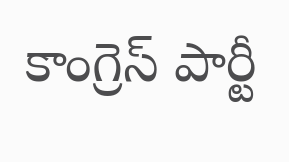కాంగ్రెస్ పార్టీ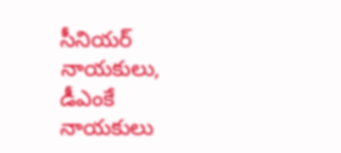సీనియర్ నాయకులు, డీఎంకే నాయకులు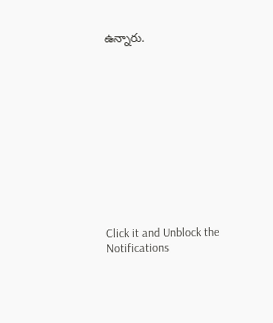ఉన్నారు.












Click it and Unblock the Notifications